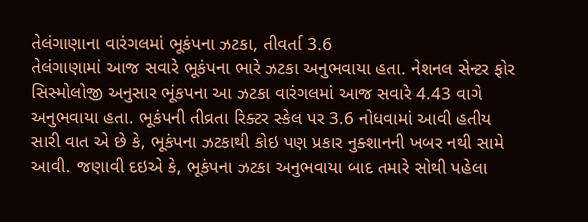તેલંગાણાના વારંગલમાં ભૂકંપના ઝટકા, તીવર્તા 3.6
તેલંગાણામાં આજ સવારે ભૂકંપના ભારે ઝટકા અનુભવાયા હતા. નેશનલ સેન્ટર ફોર સિસ્મોલોજી અનુસાર ભૂંકપના આ ઝટકા વારંગલમાં આજ સવારે 4.43 વાગે અનુભવાયા હતા. ભૂકંપની તીવ્રતા રિક્ટર સ્કેલ પર 3.6 નોધવામાં આવી હતીય
સારી વાત એ છે કે, ભૂકંપના ઝટકાથી કોઇ પણ પ્રકાર નુક્શાનની ખબર નથી સામે આવી. જણાવી દઇએ કે, ભૂકંપના ઝટકા અનુભવાયા બાદ તમારે સોથી પહેલા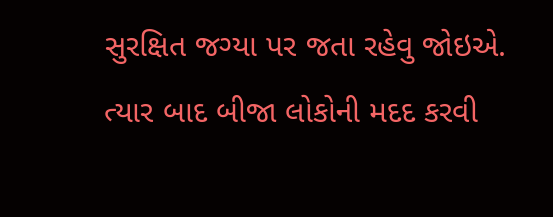સુરક્ષિત જગ્યા પર જતા રહેવુ જોઇએ. ત્યાર બાદ બીજા લોકોની મદદ કરવી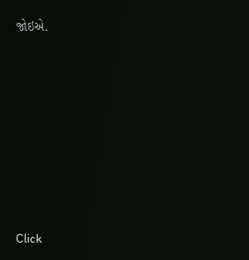જોઇએ.













Click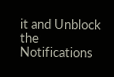it and Unblock the Notifications